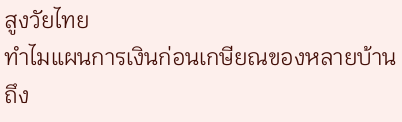สูงวัยไทย
ทำไมแผนการเงินก่อนเกษียณของหลายบ้านถึง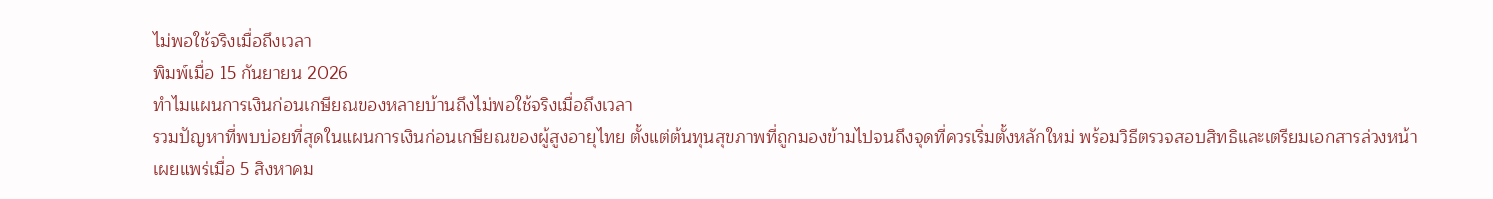ไม่พอใช้จริงเมื่อถึงเวลา
พิมพ์เมื่อ 15 กันยายน 2026
ทำไมแผนการเงินก่อนเกษียณของหลายบ้านถึงไม่พอใช้จริงเมื่อถึงเวลา
รวมปัญหาที่พบบ่อยที่สุดในแผนการเงินก่อนเกษียณของผู้สูงอายุไทย ตั้งแต่ต้นทุนสุขภาพที่ถูกมองข้ามไปจนถึงจุดที่ควรเริ่มตั้งหลักใหม่ พร้อมวิธีตรวจสอบสิทธิและเตรียมเอกสารล่วงหน้า
เผยแพร่เมื่อ 5 สิงหาคม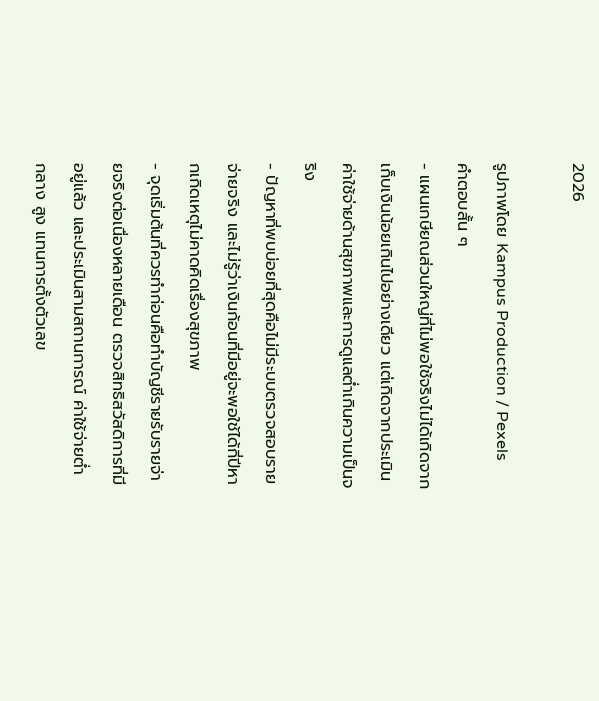2026

รูปภาพโดย Kampus Production / Pexels
คำตอบสั้น ๆ
- แผนเกษียณส่วนใหญ่ที่ไม่พอใช้จริงไม่ได้เกิดจากเก็บเงินน้อยเกินไปอย่างเดียว แต่เกิดจากประเมินค่าใช้จ่ายด้านสุขภาพและการดูแลต่ำเกินความเป็นจริง
- ปัญหาที่พบบ่อยที่สุดคือไม่มีระบบตรวจสอบรายจ่ายจริง และไม่รู้ว่าเงินก้อนที่มีอยู่จะพอใช้ได้กี่ปีหากเกิดเหตุไม่คาดคิดเรื่องสุขภาพ
- จุดเริ่มต้นที่ควรทำก่อนคือทำบัญชีรายรับรายจ่ายจริงต่อเนื่องหลายเดือน ตรวจสิทธิสวัสดิการที่มีอยู่แล้ว และประเมินสามสถานการณ์ ค่าใช้จ่ายต่ำ กลาง สูง แทนการตั้งตัวเลข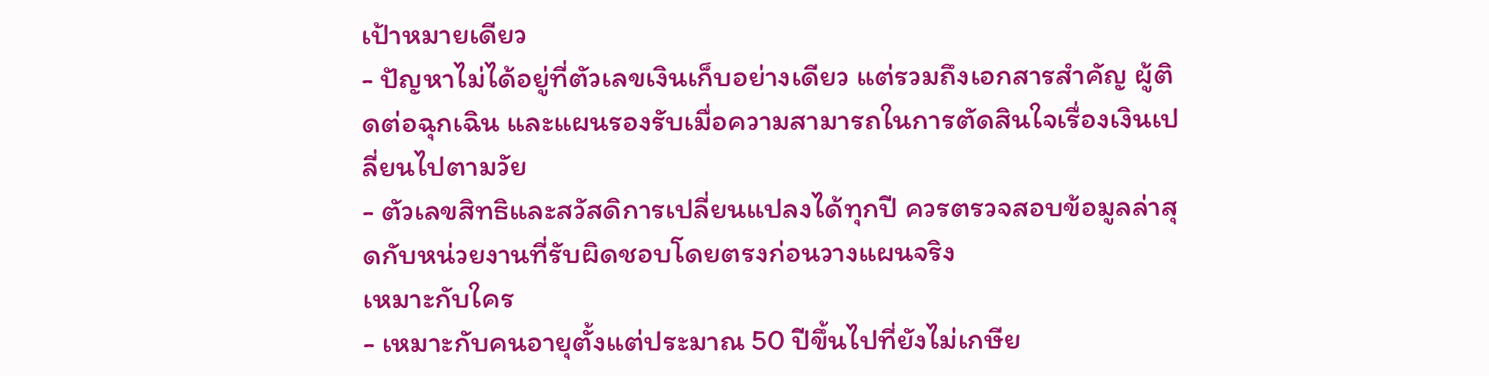เป้าหมายเดียว
- ปัญหาไม่ได้อยู่ที่ตัวเลขเงินเก็บอย่างเดียว แต่รวมถึงเอกสารสำคัญ ผู้ติดต่อฉุกเฉิน และแผนรองรับเมื่อความสามารถในการตัดสินใจเรื่องเงินเปลี่ยนไปตามวัย
- ตัวเลขสิทธิและสวัสดิการเปลี่ยนแปลงได้ทุกปี ควรตรวจสอบข้อมูลล่าสุดกับหน่วยงานที่รับผิดชอบโดยตรงก่อนวางแผนจริง
เหมาะกับใคร
- เหมาะกับคนอายุตั้งแต่ประมาณ 50 ปีขึ้นไปที่ยังไม่เกษีย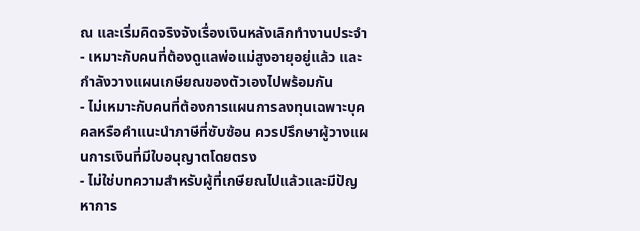ณ และเริ่มคิดจริงจังเรื่องเงินหลังเลิกทำงานประจำ
- เหมาะกับคนที่ต้องดูแลพ่อแม่สูงอายุอยู่แล้ว และกำลังวางแผนเกษียณของตัวเองไปพร้อมกัน
- ไม่เหมาะกับคนที่ต้องการแผนการลงทุนเฉพาะบุคคลหรือคำแนะนำภาษีที่ซับซ้อน ควรปรึกษาผู้วางแผนการเงินที่มีใบอนุญาตโดยตรง
- ไม่ใช่บทความสำหรับผู้ที่เกษียณไปแล้วและมีปัญหาการ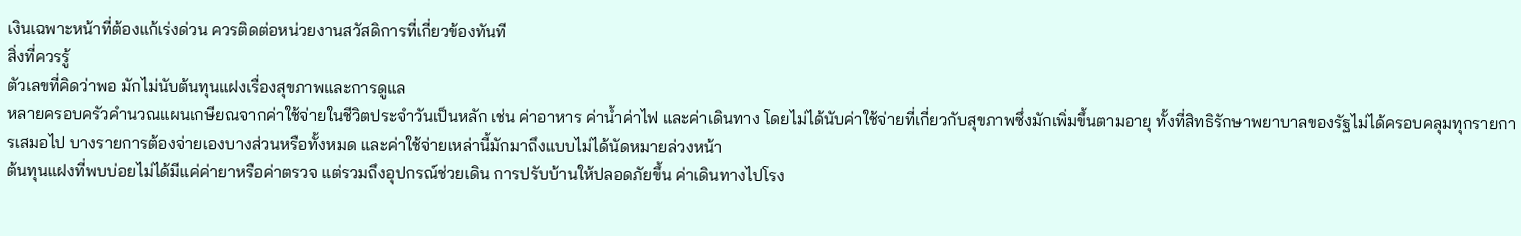เงินเฉพาะหน้าที่ต้องแก้เร่งด่วน ควรติดต่อหน่วยงานสวัสดิการที่เกี่ยวข้องทันที
สิ่งที่ควรรู้
ตัวเลขที่คิดว่าพอ มักไม่นับต้นทุนแฝงเรื่องสุขภาพและการดูแล
หลายครอบครัวคำนวณแผนเกษียณจากค่าใช้จ่ายในชีวิตประจำวันเป็นหลัก เช่น ค่าอาหาร ค่าน้ำค่าไฟ และค่าเดินทาง โดยไม่ได้นับค่าใช้จ่ายที่เกี่ยวกับสุขภาพซึ่งมักเพิ่มขึ้นตามอายุ ทั้งที่สิทธิรักษาพยาบาลของรัฐไม่ได้ครอบคลุมทุกรายการเสมอไป บางรายการต้องจ่ายเองบางส่วนหรือทั้งหมด และค่าใช้จ่ายเหล่านี้มักมาถึงแบบไม่ได้นัดหมายล่วงหน้า
ต้นทุนแฝงที่พบบ่อยไม่ได้มีแค่ค่ายาหรือค่าตรวจ แต่รวมถึงอุปกรณ์ช่วยเดิน การปรับบ้านให้ปลอดภัยขึ้น ค่าเดินทางไปโรง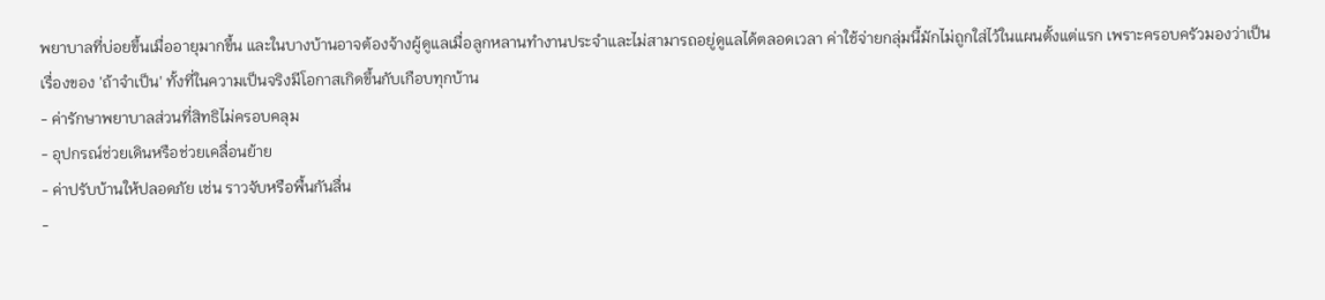พยาบาลที่บ่อยขึ้นเมื่ออายุมากขึ้น และในบางบ้านอาจต้องจ้างผู้ดูแลเมื่อลูกหลานทำงานประจำและไม่สามารถอยู่ดูแลได้ตลอดเวลา ค่าใช้จ่ายกลุ่มนี้มักไม่ถูกใส่ไว้ในแผนตั้งแต่แรก เพราะครอบครัวมองว่าเป็นเรื่องของ 'ถ้าจำเป็น' ทั้งที่ในความเป็นจริงมีโอกาสเกิดขึ้นกับเกือบทุกบ้าน
- ค่ารักษาพยาบาลส่วนที่สิทธิไม่ครอบคลุม
- อุปกรณ์ช่วยเดินหรือช่วยเคลื่อนย้าย
- ค่าปรับบ้านให้ปลอดภัย เช่น ราวจับหรือพื้นกันลื่น
-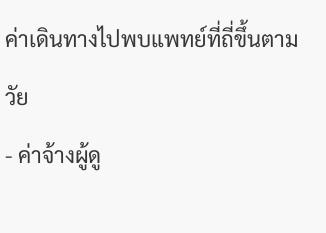ค่าเดินทางไปพบแพทย์ที่ถี่ขึ้นตามวัย
- ค่าจ้างผู้ดู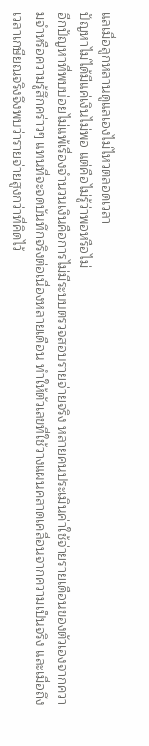แลเมื่อลูกหลานดูแลเองไม่ไหวตลอดเวลา
ปัญหาไม่ได้มีแค่เงินไม่พอ แต่คือไม่รู้ว่าพอหรือไม่
อีกปัญหาที่พบบ่อยไม่แพ้เรื่องจำนวนเงินคือการไม่มีระบบตรวจสอบรายจ่ายจริง หลายคนประเมินค่าใช้จ่ายรายเดือนของตัวเองจากความจำหรือความรู้สึกคร่าวๆ แทนที่จะจดบันทึกจริงต่อเนื่องหลายเดือน ทำให้ตัวเลขที่ใช้วางแผนคลาดเคลื่อนจากความเป็นจริง และเมื่อถึงเวลาเกษียณจริงจึงพบว่ารายจ่ายสูงกว่าที่คิดไว้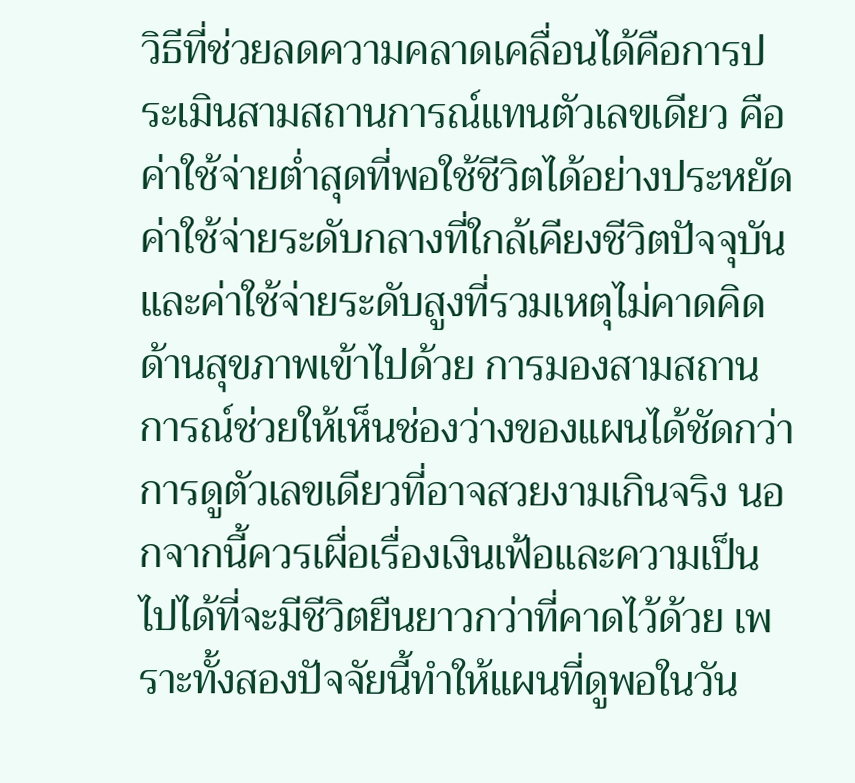วิธีที่ช่วยลดความคลาดเคลื่อนได้คือการประเมินสามสถานการณ์แทนตัวเลขเดียว คือค่าใช้จ่ายต่ำสุดที่พอใช้ชีวิตได้อย่างประหยัด ค่าใช้จ่ายระดับกลางที่ใกล้เคียงชีวิตปัจจุบัน และค่าใช้จ่ายระดับสูงที่รวมเหตุไม่คาดคิดด้านสุขภาพเข้าไปด้วย การมองสามสถานการณ์ช่วยให้เห็นช่องว่างของแผนได้ชัดกว่าการดูตัวเลขเดียวที่อาจสวยงามเกินจริง นอกจากนี้ควรเผื่อเรื่องเงินเฟ้อและความเป็นไปได้ที่จะมีชีวิตยืนยาวกว่าที่คาดไว้ด้วย เพราะทั้งสองปัจจัยนี้ทำให้แผนที่ดูพอในวัน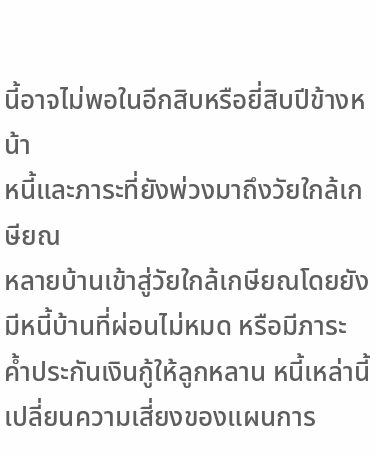นี้อาจไม่พอในอีกสิบหรือยี่สิบปีข้างหน้า
หนี้และภาระที่ยังพ่วงมาถึงวัยใกล้เกษียณ
หลายบ้านเข้าสู่วัยใกล้เกษียณโดยยังมีหนี้บ้านที่ผ่อนไม่หมด หรือมีภาระค้ำประกันเงินกู้ให้ลูกหลาน หนี้เหล่านี้เปลี่ยนความเสี่ยงของแผนการ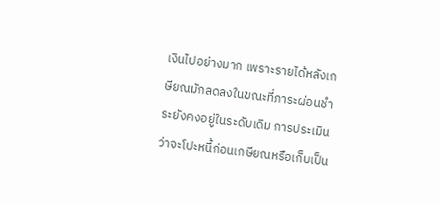เงินไปอย่างมาก เพราะรายได้หลังเกษียณมักลดลงในขณะที่ภาระผ่อนชำระยังคงอยู่ในระดับเดิม การประเมินว่าจะโปะหนี้ก่อนเกษียณหรือเก็บเป็น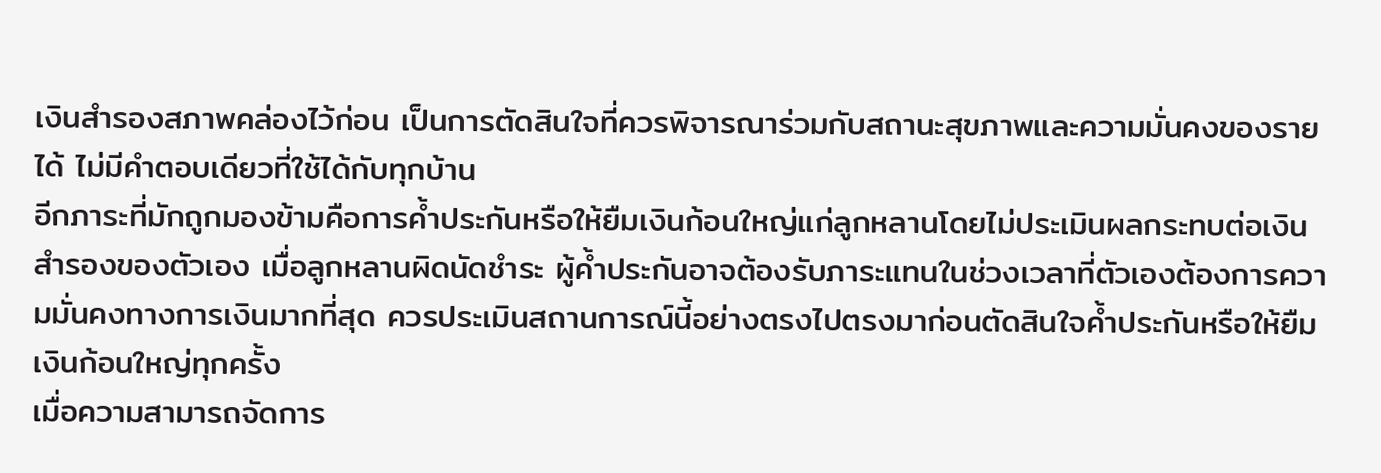เงินสำรองสภาพคล่องไว้ก่อน เป็นการตัดสินใจที่ควรพิจารณาร่วมกับสถานะสุขภาพและความมั่นคงของรายได้ ไม่มีคำตอบเดียวที่ใช้ได้กับทุกบ้าน
อีกภาระที่มักถูกมองข้ามคือการค้ำประกันหรือให้ยืมเงินก้อนใหญ่แก่ลูกหลานโดยไม่ประเมินผลกระทบต่อเงินสำรองของตัวเอง เมื่อลูกหลานผิดนัดชำระ ผู้ค้ำประกันอาจต้องรับภาระแทนในช่วงเวลาที่ตัวเองต้องการความมั่นคงทางการเงินมากที่สุด ควรประเมินสถานการณ์นี้อย่างตรงไปตรงมาก่อนตัดสินใจค้ำประกันหรือให้ยืมเงินก้อนใหญ่ทุกครั้ง
เมื่อความสามารถจัดการ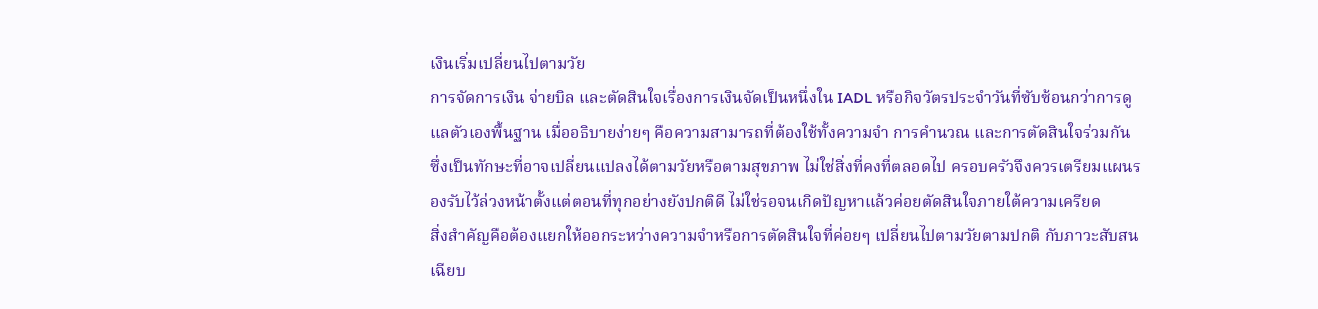เงินเริ่มเปลี่ยนไปตามวัย
การจัดการเงิน จ่ายบิล และตัดสินใจเรื่องการเงินจัดเป็นหนึ่งใน IADL หรือกิจวัตรประจำวันที่ซับซ้อนกว่าการดูแลตัวเองพื้นฐาน เมื่ออธิบายง่ายๆ คือความสามารถที่ต้องใช้ทั้งความจำ การคำนวณ และการตัดสินใจร่วมกัน ซึ่งเป็นทักษะที่อาจเปลี่ยนแปลงได้ตามวัยหรือตามสุขภาพ ไม่ใช่สิ่งที่คงที่ตลอดไป ครอบครัวจึงควรเตรียมแผนรองรับไว้ล่วงหน้าตั้งแต่ตอนที่ทุกอย่างยังปกติดี ไม่ใช่รอจนเกิดปัญหาแล้วค่อยตัดสินใจภายใต้ความเครียด
สิ่งสำคัญคือต้องแยกให้ออกระหว่างความจำหรือการตัดสินใจที่ค่อยๆ เปลี่ยนไปตามวัยตามปกติ กับภาวะสับสนเฉียบ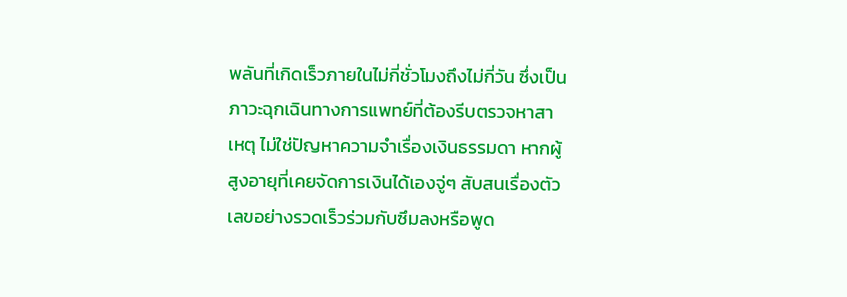พลันที่เกิดเร็วภายในไม่กี่ชั่วโมงถึงไม่กี่วัน ซึ่งเป็นภาวะฉุกเฉินทางการแพทย์ที่ต้องรีบตรวจหาสาเหตุ ไม่ใช่ปัญหาความจำเรื่องเงินธรรมดา หากผู้สูงอายุที่เคยจัดการเงินได้เองจู่ๆ สับสนเรื่องตัวเลขอย่างรวดเร็วร่วมกับซึมลงหรือพูด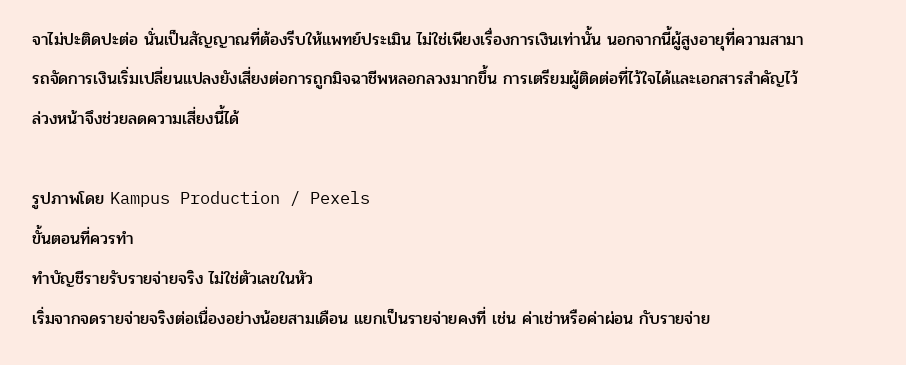จาไม่ปะติดปะต่อ นั่นเป็นสัญญาณที่ต้องรีบให้แพทย์ประเมิน ไม่ใช่เพียงเรื่องการเงินเท่านั้น นอกจากนี้ผู้สูงอายุที่ความสามารถจัดการเงินเริ่มเปลี่ยนแปลงยังเสี่ยงต่อการถูกมิจฉาชีพหลอกลวงมากขึ้น การเตรียมผู้ติดต่อที่ไว้ใจได้และเอกสารสำคัญไว้ล่วงหน้าจึงช่วยลดความเสี่ยงนี้ได้

รูปภาพโดย Kampus Production / Pexels
ขั้นตอนที่ควรทำ
ทำบัญชีรายรับรายจ่ายจริง ไม่ใช่ตัวเลขในหัว
เริ่มจากจดรายจ่ายจริงต่อเนื่องอย่างน้อยสามเดือน แยกเป็นรายจ่ายคงที่ เช่น ค่าเช่าหรือค่าผ่อน กับรายจ่าย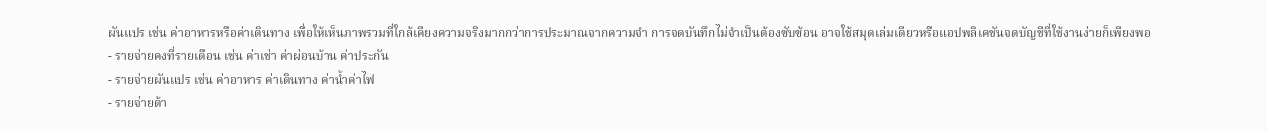ผันแปร เช่น ค่าอาหารหรือค่าเดินทาง เพื่อให้เห็นภาพรวมที่ใกล้เคียงความจริงมากกว่าการประมาณจากความจำ การจดบันทึกไม่จำเป็นต้องซับซ้อน อาจใช้สมุดเล่มเดียวหรือแอปพลิเคชันจดบัญชีที่ใช้งานง่ายก็เพียงพอ
- รายจ่ายคงที่รายเดือน เช่น ค่าเช่า ค่าผ่อนบ้าน ค่าประกัน
- รายจ่ายผันแปร เช่น ค่าอาหาร ค่าเดินทาง ค่าน้ำค่าไฟ
- รายจ่ายด้า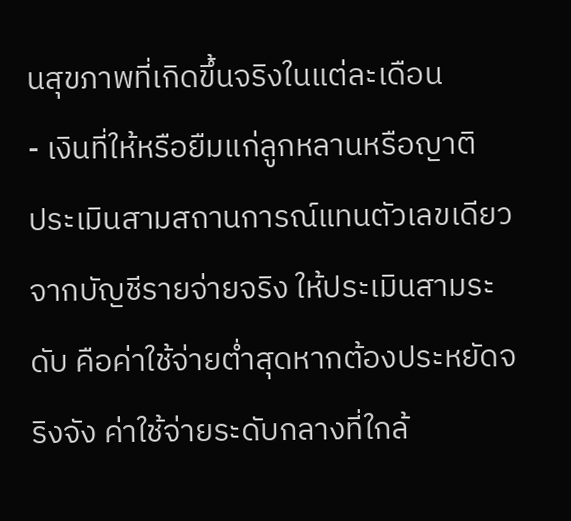นสุขภาพที่เกิดขึ้นจริงในแต่ละเดือน
- เงินที่ให้หรือยืมแก่ลูกหลานหรือญาติ
ประเมินสามสถานการณ์แทนตัวเลขเดียว
จากบัญชีรายจ่ายจริง ให้ประเมินสามระดับ คือค่าใช้จ่ายต่ำสุดหากต้องประหยัดจริงจัง ค่าใช้จ่ายระดับกลางที่ใกล้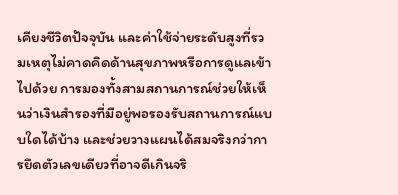เคียงชีวิตปัจจุบัน และค่าใช้จ่ายระดับสูงที่รวมเหตุไม่คาดคิดด้านสุขภาพหรือการดูแลเข้าไปด้วย การมองทั้งสามสถานการณ์ช่วยให้เห็นว่าเงินสำรองที่มีอยู่พอรองรับสถานการณ์แบบใดได้บ้าง และช่วยวางแผนได้สมจริงกว่าการยึดตัวเลขเดียวที่อาจดีเกินจริ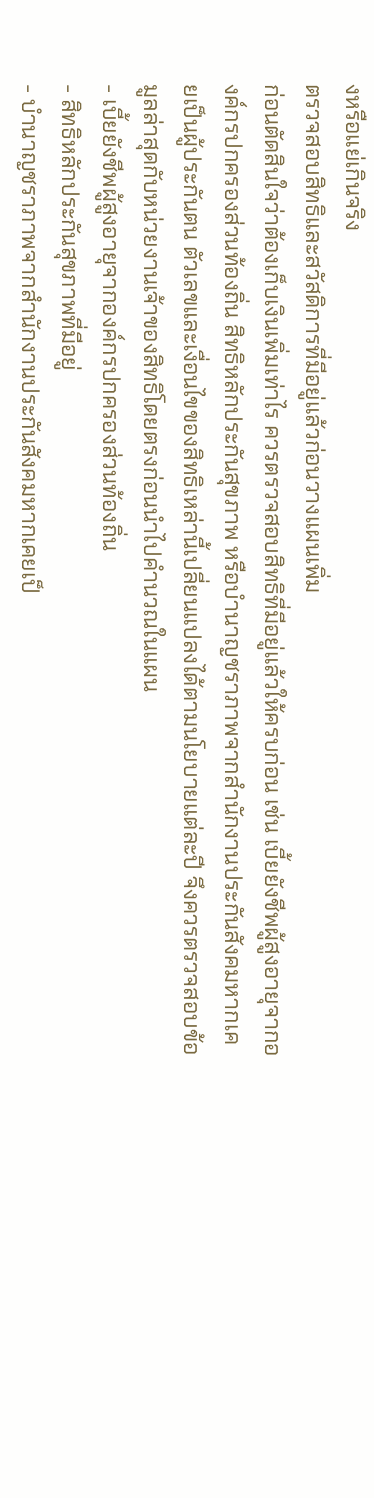งหรือแย่เกินจริง
ตรวจสอบสิทธิและสวัสดิการที่มีอยู่แล้วก่อนวางแผนเพิ่ม
ก่อนตัดสินใจว่าต้องเก็บเงินเพิ่มเท่าไร ควรตรวจสอบสิทธิที่มีอยู่แล้วให้ครบก่อน เช่น เบี้ยยังชีพผู้สูงอายุจากองค์กรปกครองส่วนท้องถิ่น สิทธิหลักประกันสุขภาพ หรือบำนาญชราภาพจากสำนักงานประกันสังคมหากเคยเป็นผู้ประกันตน ตัวเลขและเงื่อนไขของสิทธิเหล่านี้เปลี่ยนแปลงได้ตามนโยบายแต่ละปี จึงควรตรวจสอบข้อมูลล่าสุดกับหน่วยงานเจ้าของสิทธิโดยตรงก่อนนำไปคำนวณในแผน
- เบี้ยยังชีพผู้สูงอายุจากองค์กรปกครองส่วนท้องถิ่น
- สิทธิหลักประกันสุขภาพที่มีอยู่
- บำนาญชราภาพจากสำนักงานประกันสังคมหากเคยเป็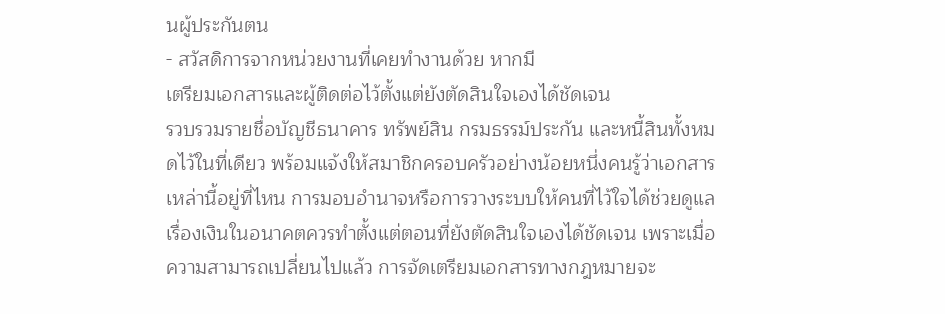นผู้ประกันตน
- สวัสดิการจากหน่วยงานที่เคยทำงานด้วย หากมี
เตรียมเอกสารและผู้ติดต่อไว้ตั้งแต่ยังตัดสินใจเองได้ชัดเจน
รวบรวมรายชื่อบัญชีธนาคาร ทรัพย์สิน กรมธรรม์ประกัน และหนี้สินทั้งหมดไว้ในที่เดียว พร้อมแจ้งให้สมาชิกครอบครัวอย่างน้อยหนึ่งคนรู้ว่าเอกสารเหล่านี้อยู่ที่ไหน การมอบอำนาจหรือการวางระบบให้คนที่ไว้ใจได้ช่วยดูแลเรื่องเงินในอนาคตควรทำตั้งแต่ตอนที่ยังตัดสินใจเองได้ชัดเจน เพราะเมื่อความสามารถเปลี่ยนไปแล้ว การจัดเตรียมเอกสารทางกฎหมายจะ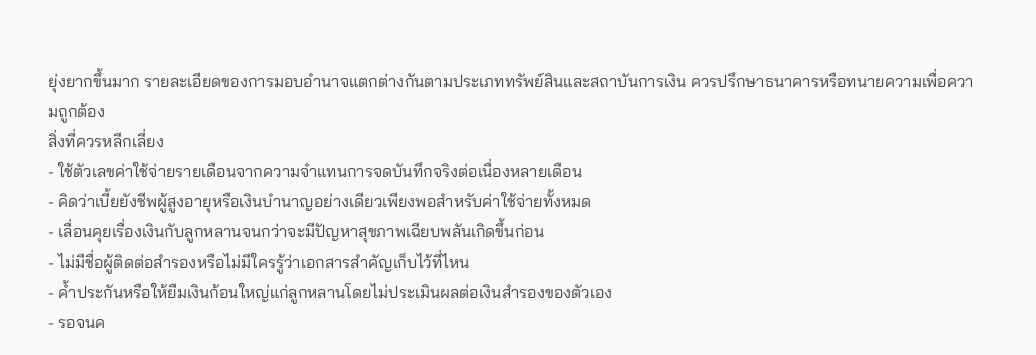ยุ่งยากขึ้นมาก รายละเอียดของการมอบอำนาจแตกต่างกันตามประเภททรัพย์สินและสถาบันการเงิน ควรปรึกษาธนาคารหรือทนายความเพื่อความถูกต้อง
สิ่งที่ควรหลีกเลี่ยง
- ใช้ตัวเลขค่าใช้จ่ายรายเดือนจากความจำแทนการจดบันทึกจริงต่อเนื่องหลายเดือน
- คิดว่าเบี้ยยังชีพผู้สูงอายุหรือเงินบำนาญอย่างเดียวเพียงพอสำหรับค่าใช้จ่ายทั้งหมด
- เลื่อนคุยเรื่องเงินกับลูกหลานจนกว่าจะมีปัญหาสุขภาพเฉียบพลันเกิดขึ้นก่อน
- ไม่มีชื่อผู้ติดต่อสำรองหรือไม่มีใครรู้ว่าเอกสารสำคัญเก็บไว้ที่ไหน
- ค้ำประกันหรือให้ยืมเงินก้อนใหญ่แก่ลูกหลานโดยไม่ประเมินผลต่อเงินสำรองของตัวเอง
- รอจนค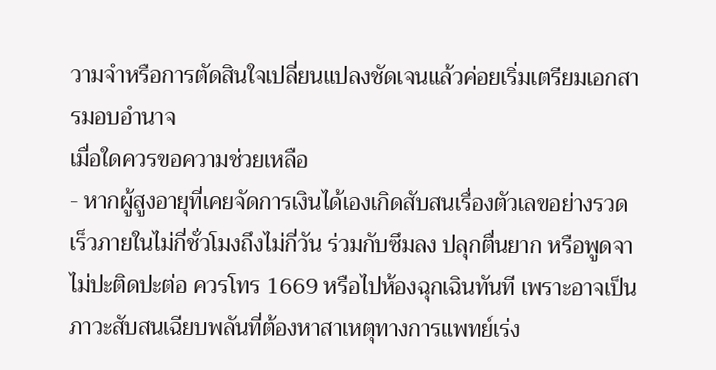วามจำหรือการตัดสินใจเปลี่ยนแปลงชัดเจนแล้วค่อยเริ่มเตรียมเอกสารมอบอำนาจ
เมื่อใดควรขอความช่วยเหลือ
- หากผู้สูงอายุที่เคยจัดการเงินได้เองเกิดสับสนเรื่องตัวเลขอย่างรวดเร็วภายในไม่กี่ชั่วโมงถึงไม่กี่วัน ร่วมกับซึมลง ปลุกตื่นยาก หรือพูดจาไม่ปะติดปะต่อ ควรโทร 1669 หรือไปห้องฉุกเฉินทันที เพราะอาจเป็นภาวะสับสนเฉียบพลันที่ต้องหาสาเหตุทางการแพทย์เร่ง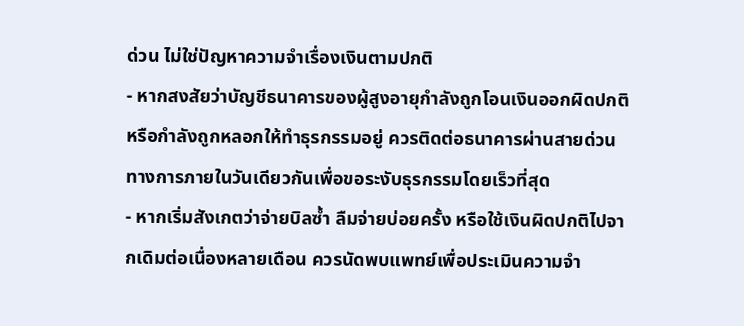ด่วน ไม่ใช่ปัญหาความจำเรื่องเงินตามปกติ
- หากสงสัยว่าบัญชีธนาคารของผู้สูงอายุกำลังถูกโอนเงินออกผิดปกติหรือกำลังถูกหลอกให้ทำธุรกรรมอยู่ ควรติดต่อธนาคารผ่านสายด่วนทางการภายในวันเดียวกันเพื่อขอระงับธุรกรรมโดยเร็วที่สุด
- หากเริ่มสังเกตว่าจ่ายบิลซ้ำ ลืมจ่ายบ่อยครั้ง หรือใช้เงินผิดปกติไปจากเดิมต่อเนื่องหลายเดือน ควรนัดพบแพทย์เพื่อประเมินความจำ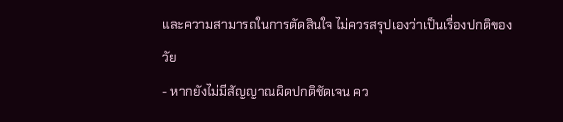และความสามารถในการตัดสินใจ ไม่ควรสรุปเองว่าเป็นเรื่องปกติของวัย
- หากยังไม่มีสัญญาณผิดปกติชัดเจน คว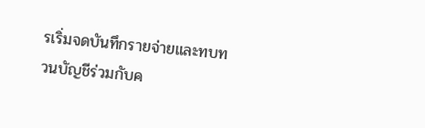รเริ่มจดบันทึกรายจ่ายและทบทวนบัญชีร่วมกับค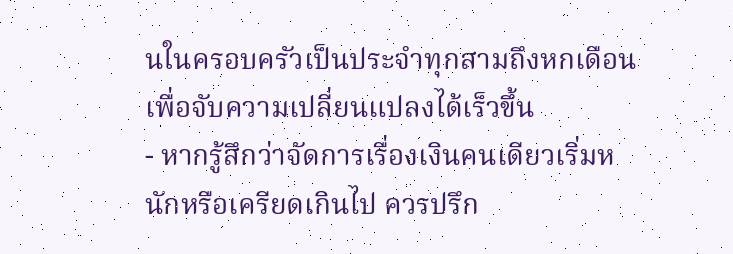นในครอบครัวเป็นประจำทุกสามถึงหกเดือน เพื่อจับความเปลี่ยนแปลงได้เร็วขึ้น
- หากรู้สึกว่าจัดการเรื่องเงินคนเดียวเริ่มหนักหรือเครียดเกินไป ควรปรึก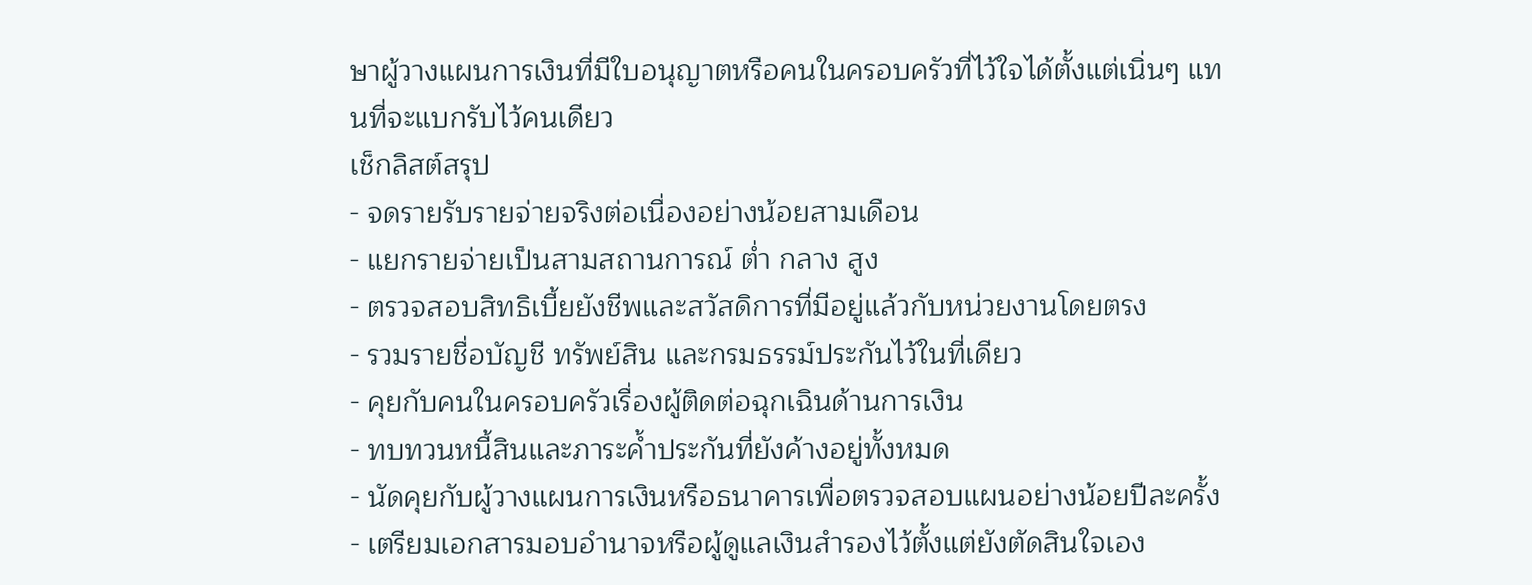ษาผู้วางแผนการเงินที่มีใบอนุญาตหรือคนในครอบครัวที่ไว้ใจได้ตั้งแต่เนิ่นๆ แทนที่จะแบกรับไว้คนเดียว
เช็กลิสต์สรุป
- จดรายรับรายจ่ายจริงต่อเนื่องอย่างน้อยสามเดือน
- แยกรายจ่ายเป็นสามสถานการณ์ ต่ำ กลาง สูง
- ตรวจสอบสิทธิเบี้ยยังชีพและสวัสดิการที่มีอยู่แล้วกับหน่วยงานโดยตรง
- รวมรายชื่อบัญชี ทรัพย์สิน และกรมธรรม์ประกันไว้ในที่เดียว
- คุยกับคนในครอบครัวเรื่องผู้ติดต่อฉุกเฉินด้านการเงิน
- ทบทวนหนี้สินและภาระค้ำประกันที่ยังค้างอยู่ทั้งหมด
- นัดคุยกับผู้วางแผนการเงินหรือธนาคารเพื่อตรวจสอบแผนอย่างน้อยปีละครั้ง
- เตรียมเอกสารมอบอำนาจหรือผู้ดูแลเงินสำรองไว้ตั้งแต่ยังตัดสินใจเอง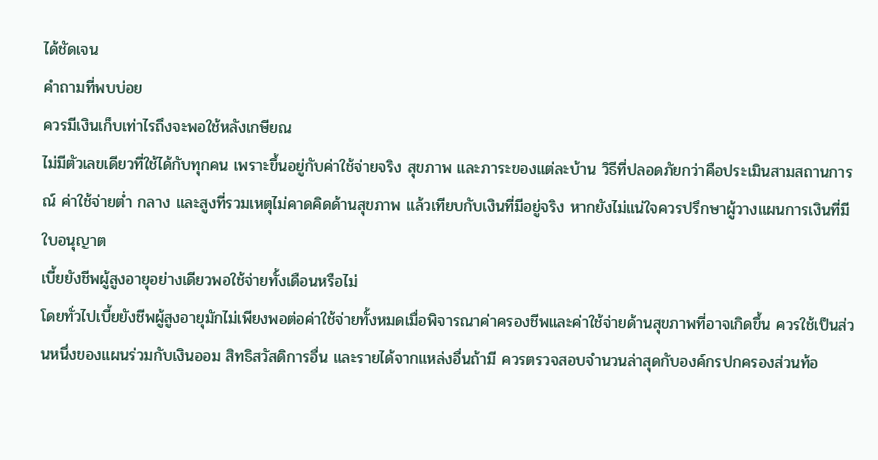ได้ชัดเจน
คำถามที่พบบ่อย
ควรมีเงินเก็บเท่าไรถึงจะพอใช้หลังเกษียณ
ไม่มีตัวเลขเดียวที่ใช้ได้กับทุกคน เพราะขึ้นอยู่กับค่าใช้จ่ายจริง สุขภาพ และภาระของแต่ละบ้าน วิธีที่ปลอดภัยกว่าคือประเมินสามสถานการณ์ ค่าใช้จ่ายต่ำ กลาง และสูงที่รวมเหตุไม่คาดคิดด้านสุขภาพ แล้วเทียบกับเงินที่มีอยู่จริง หากยังไม่แน่ใจควรปรึกษาผู้วางแผนการเงินที่มีใบอนุญาต
เบี้ยยังชีพผู้สูงอายุอย่างเดียวพอใช้จ่ายทั้งเดือนหรือไม่
โดยทั่วไปเบี้ยยังชีพผู้สูงอายุมักไม่เพียงพอต่อค่าใช้จ่ายทั้งหมดเมื่อพิจารณาค่าครองชีพและค่าใช้จ่ายด้านสุขภาพที่อาจเกิดขึ้น ควรใช้เป็นส่วนหนึ่งของแผนร่วมกับเงินออม สิทธิสวัสดิการอื่น และรายได้จากแหล่งอื่นถ้ามี ควรตรวจสอบจำนวนล่าสุดกับองค์กรปกครองส่วนท้อ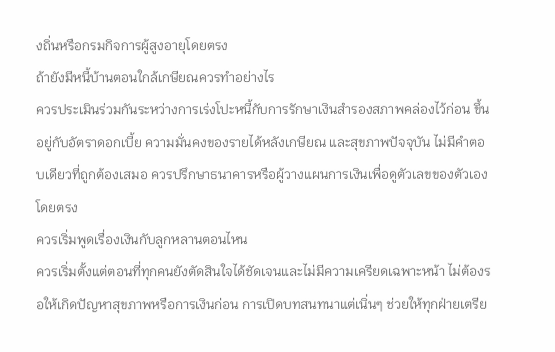งถิ่นหรือกรมกิจการผู้สูงอายุโดยตรง
ถ้ายังมีหนี้บ้านตอนใกล้เกษียณควรทำอย่างไร
ควรประเมินร่วมกันระหว่างการเร่งโปะหนี้กับการรักษาเงินสำรองสภาพคล่องไว้ก่อน ขึ้นอยู่กับอัตราดอกเบี้ย ความมั่นคงของรายได้หลังเกษียณ และสุขภาพปัจจุบัน ไม่มีคำตอบเดียวที่ถูกต้องเสมอ ควรปรึกษาธนาคารหรือผู้วางแผนการเงินเพื่อดูตัวเลขของตัวเองโดยตรง
ควรเริ่มพูดเรื่องเงินกับลูกหลานตอนไหน
ควรเริ่มตั้งแต่ตอนที่ทุกคนยังตัดสินใจได้ชัดเจนและไม่มีความเครียดเฉพาะหน้า ไม่ต้องรอให้เกิดปัญหาสุขภาพหรือการเงินก่อน การเปิดบทสนทนาแต่เนิ่นๆ ช่วยให้ทุกฝ่ายเตรีย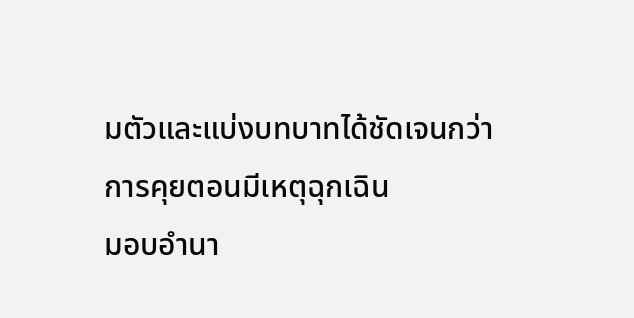มตัวและแบ่งบทบาทได้ชัดเจนกว่าการคุยตอนมีเหตุฉุกเฉิน
มอบอำนา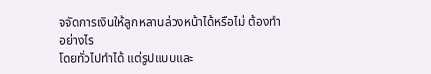จจัดการเงินให้ลูกหลานล่วงหน้าได้หรือไม่ ต้องทำอย่างไร
โดยทั่วไปทำได้ แต่รูปแบบและ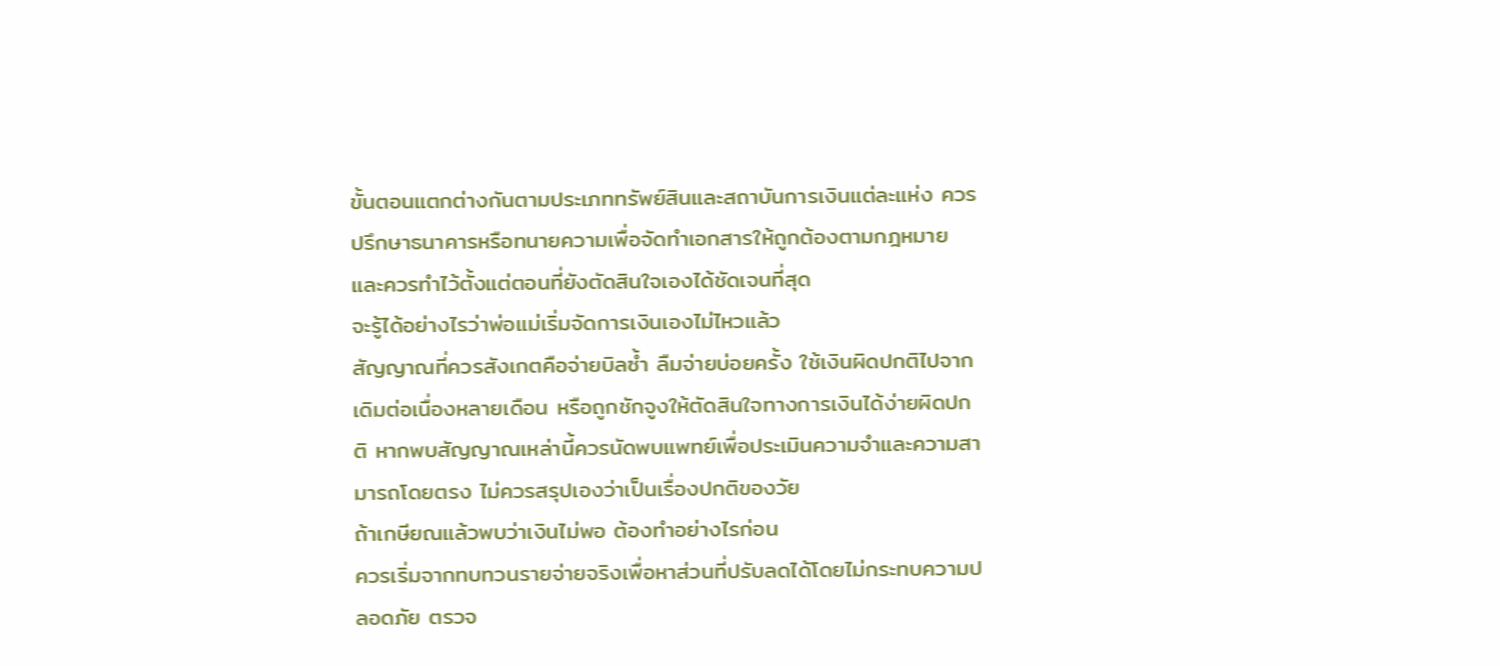ขั้นตอนแตกต่างกันตามประเภททรัพย์สินและสถาบันการเงินแต่ละแห่ง ควรปรึกษาธนาคารหรือทนายความเพื่อจัดทำเอกสารให้ถูกต้องตามกฎหมาย และควรทำไว้ตั้งแต่ตอนที่ยังตัดสินใจเองได้ชัดเจนที่สุด
จะรู้ได้อย่างไรว่าพ่อแม่เริ่มจัดการเงินเองไม่ไหวแล้ว
สัญญาณที่ควรสังเกตคือจ่ายบิลซ้ำ ลืมจ่ายบ่อยครั้ง ใช้เงินผิดปกติไปจากเดิมต่อเนื่องหลายเดือน หรือถูกชักจูงให้ตัดสินใจทางการเงินได้ง่ายผิดปกติ หากพบสัญญาณเหล่านี้ควรนัดพบแพทย์เพื่อประเมินความจำและความสามารถโดยตรง ไม่ควรสรุปเองว่าเป็นเรื่องปกติของวัย
ถ้าเกษียณแล้วพบว่าเงินไม่พอ ต้องทำอย่างไรก่อน
ควรเริ่มจากทบทวนรายจ่ายจริงเพื่อหาส่วนที่ปรับลดได้โดยไม่กระทบความปลอดภัย ตรวจ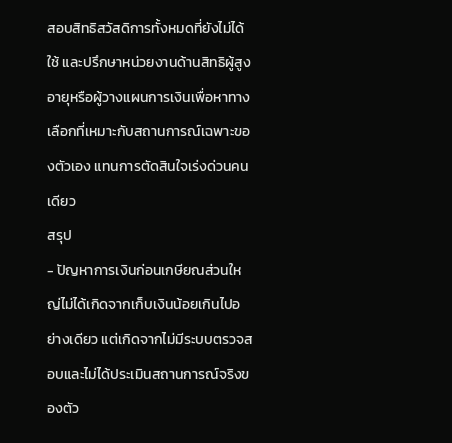สอบสิทธิสวัสดิการทั้งหมดที่ยังไม่ได้ใช้ และปรึกษาหน่วยงานด้านสิทธิผู้สูงอายุหรือผู้วางแผนการเงินเพื่อหาทางเลือกที่เหมาะกับสถานการณ์เฉพาะของตัวเอง แทนการตัดสินใจเร่งด่วนคนเดียว
สรุป
- ปัญหาการเงินก่อนเกษียณส่วนใหญ่ไม่ได้เกิดจากเก็บเงินน้อยเกินไปอย่างเดียว แต่เกิดจากไม่มีระบบตรวจสอบและไม่ได้ประเมินสถานการณ์จริงของตัว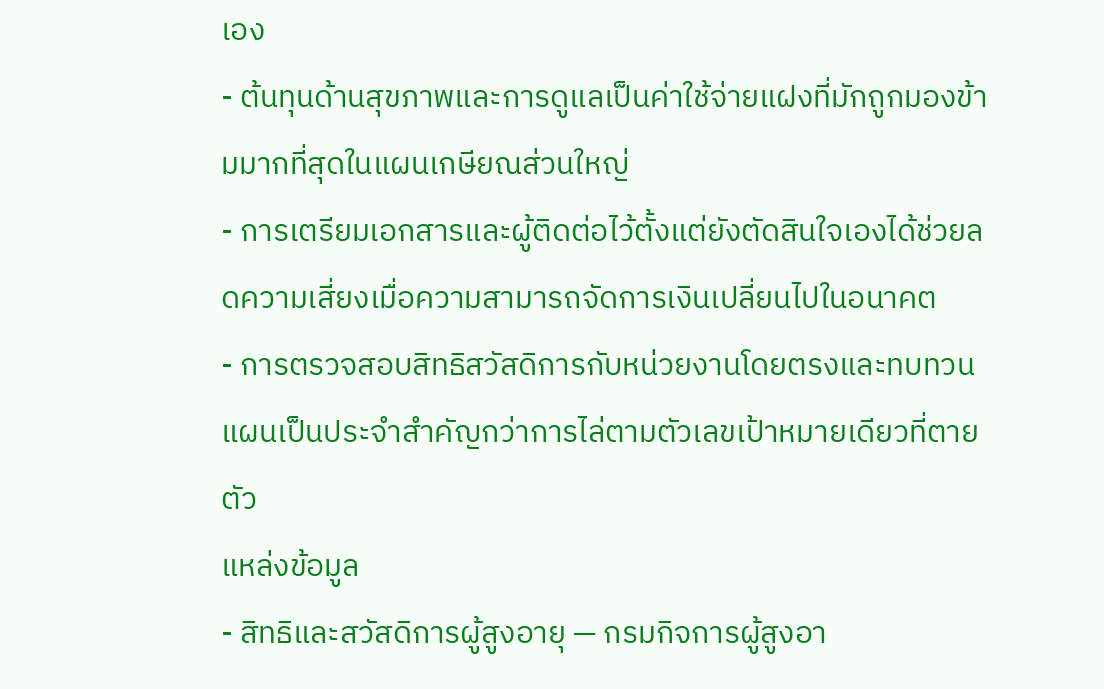เอง
- ต้นทุนด้านสุขภาพและการดูแลเป็นค่าใช้จ่ายแฝงที่มักถูกมองข้ามมากที่สุดในแผนเกษียณส่วนใหญ่
- การเตรียมเอกสารและผู้ติดต่อไว้ตั้งแต่ยังตัดสินใจเองได้ช่วยลดความเสี่ยงเมื่อความสามารถจัดการเงินเปลี่ยนไปในอนาคต
- การตรวจสอบสิทธิสวัสดิการกับหน่วยงานโดยตรงและทบทวนแผนเป็นประจำสำคัญกว่าการไล่ตามตัวเลขเป้าหมายเดียวที่ตายตัว
แหล่งข้อมูล
- สิทธิและสวัสดิการผู้สูงอายุ — กรมกิจการผู้สูงอา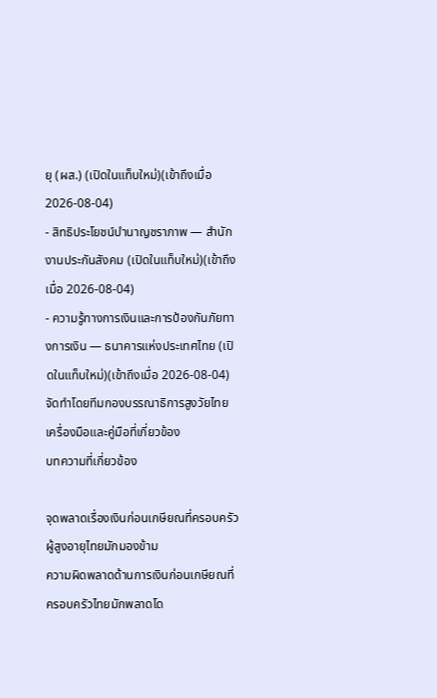ยุ (ผส.) (เปิดในแท็บใหม่)(เข้าถึงเมื่อ 2026-08-04)
- สิทธิประโยชน์บำนาญชราภาพ — สำนักงานประกันสังคม (เปิดในแท็บใหม่)(เข้าถึงเมื่อ 2026-08-04)
- ความรู้ทางการเงินและการป้องกันภัยทางการเงิน — ธนาคารแห่งประเทศไทย (เปิดในแท็บใหม่)(เข้าถึงเมื่อ 2026-08-04)
จัดทำโดยทีมกองบรรณาธิการสูงวัยไทย
เครื่องมือและคู่มือที่เกี่ยวข้อง
บทความที่เกี่ยวข้อง

จุดพลาดเรื่องเงินก่อนเกษียณที่ครอบครัวผู้สูงอายุไทยมักมองข้าม
ความผิดพลาดด้านการเงินก่อนเกษียณที่ครอบครัวไทยมักพลาดโด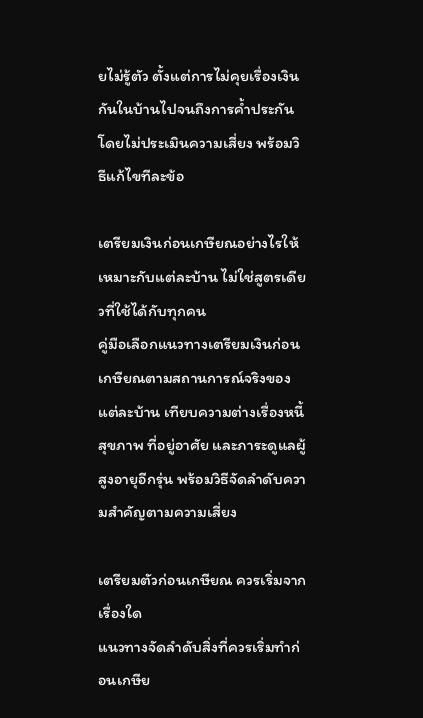ยไม่รู้ตัว ตั้งแต่การไม่คุยเรื่องเงินกันในบ้านไปจนถึงการค้ำประกันโดยไม่ประเมินความเสี่ยง พร้อมวิธีแก้ไขทีละข้อ

เตรียมเงินก่อนเกษียณอย่างไรให้เหมาะกับแต่ละบ้าน ไม่ใช่สูตรเดียวที่ใช้ได้กับทุกคน
คู่มือเลือกแนวทางเตรียมเงินก่อนเกษียณตามสถานการณ์จริงของแต่ละบ้าน เทียบความต่างเรื่องหนี้ สุขภาพ ที่อยู่อาศัย และภาระดูแลผู้สูงอายุอีกรุ่น พร้อมวิธีจัดลำดับความสำคัญตามความเสี่ยง

เตรียมตัวก่อนเกษียณ ควรเริ่มจากเรื่องใด
แนวทางจัดลำดับสิ่งที่ควรเริ่มทำก่อนเกษีย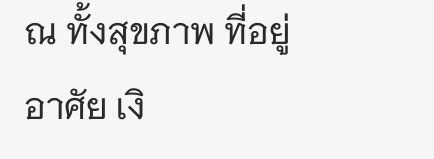ณ ทั้งสุขภาพ ที่อยู่อาศัย เงิ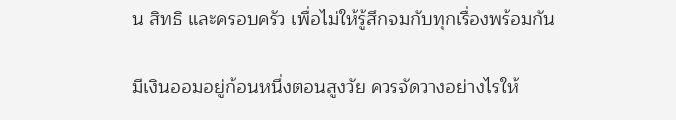น สิทธิ และครอบครัว เพื่อไม่ให้รู้สึกจมกับทุกเรื่องพร้อมกัน

มีเงินออมอยู่ก้อนหนึ่งตอนสูงวัย ควรจัดวางอย่างไรให้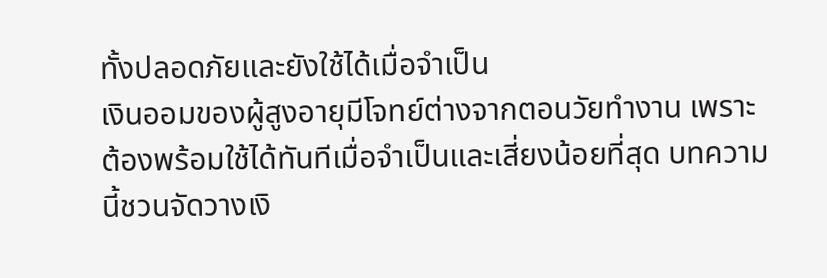ทั้งปลอดภัยและยังใช้ได้เมื่อจำเป็น
เงินออมของผู้สูงอายุมีโจทย์ต่างจากตอนวัยทำงาน เพราะต้องพร้อมใช้ได้ทันทีเมื่อจำเป็นและเสี่ยงน้อยที่สุด บทความนี้ชวนจัดวางเงิ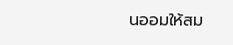นออมให้สม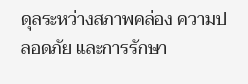ดุลระหว่างสภาพคล่อง ความปลอดภัย และการรักษา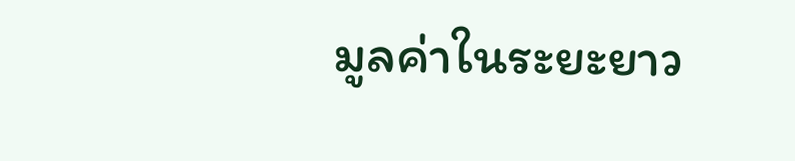มูลค่าในระยะยาว